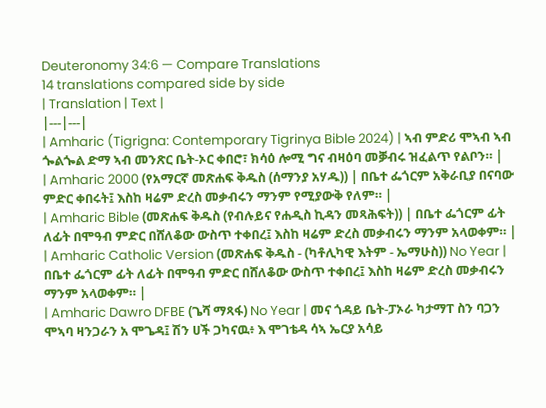Deuteronomy 34:6 — Compare Translations
14 translations compared side by side
| Translation | Text |
|---|---|
| Amharic (Tigrigna: Contemporary Tigrinya Bible 2024) | ኣብ ምድሪ ሞኣብ ኣብ ጐልጐል ድማ ኣብ መንጽር ቤት-ኦር ቀበሮ፣ ክሳዕ ሎሚ ግና ብዛዕባ መቓብሩ ዝፈልጥ የልቦን። |
| Amharic 2000 (የአማርኛ መጽሐፍ ቅዱስ (ሰማንያ አሃዱ)) | በቤተ ፌጎርም አቅራቢያ በናባው ምድር ቀበሩት፤ እስከ ዛሬም ድረስ መቃብሩን ማንም የሚያውቅ የለም። |
| Amharic Bible (መጽሐፍ ቅዱስ (የብሉይና የሐዲስ ኪዳን መጻሕፍት)) | በቤተ ፌጎርም ፊት ለፊት በሞዓብ ምድር በሸለቆው ውስጥ ተቀበረ፤ እስከ ዛሬም ድረስ መቃብሩን ማንም አላወቀም። |
| Amharic Catholic Version (መጽሐፍ ቅዱስ - (ካቶሊካዊ እትም - ኤማሁስ)) No Year | በቤተ ፌጎርም ፊት ለፊት በሞዓብ ምድር በሸለቆው ውስጥ ተቀበረ፤ እስከ ዛሬም ድረስ መቃብሩን ማንም አላወቀም። |
| Amharic Dawro DFBE (ጌሻ ማጻፋ) No Year | መና ጎዳይ ቤት-ፓኦራ ካታማፐ ስን ባጋን ሞኣባ ዛንጋራን አ ሞጌዳ፤ ሽን ሀች ጋካናዉ፥ እ ሞገቴዳ ሳኣ ኤርያ አሳይ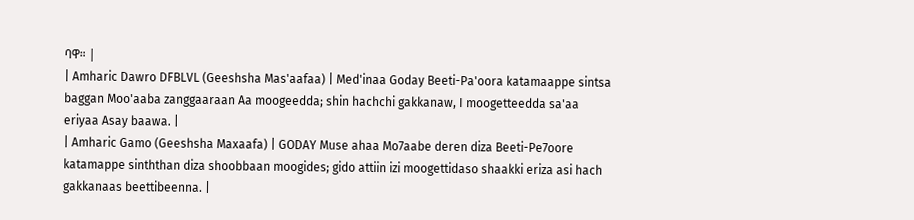ባዋ። |
| Amharic Dawro DFBLVL (Geeshsha Mas'aafaa) | Med'inaa Goday Beeti-Pa'oora katamaappe sintsa baggan Moo'aaba zanggaaraan Aa moogeedda; shin hachchi gakkanaw, I moogetteedda sa'aa eriyaa Asay baawa. |
| Amharic Gamo (Geeshsha Maxaafa) | GODAY Muse ahaa Mo7aabe deren diza Beeti-Pe7oore katamappe sinththan diza shoobbaan moogides; gido attiin izi moogettidaso shaakki eriza asi hach gakkanaas beettibeenna. |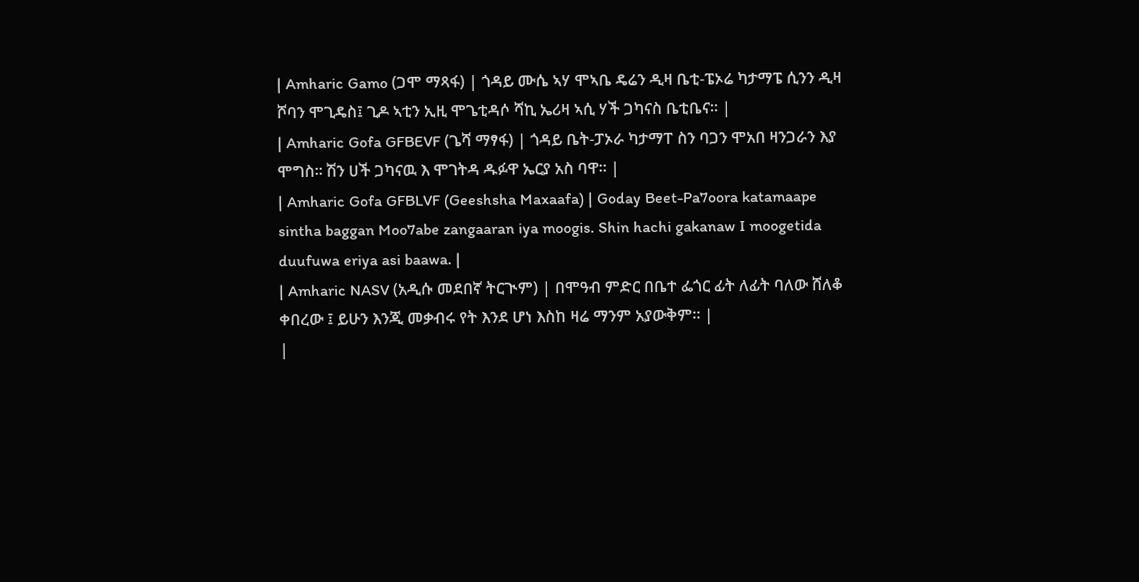| Amharic Gamo (ጋሞ ማጻፋ) | ጎዳይ ሙሴ ኣሃ ሞኣቤ ዴሬን ዲዛ ቤቲ-ፔኦሬ ካታማፔ ሲንን ዲዛ ሾባን ሞጊዴስ፤ ጊዶ ኣቲን ኢዚ ሞጌቲዳሶ ሻኪ ኤሪዛ ኣሲ ሃች ጋካናስ ቤቲቤና። |
| Amharic Gofa GFBEVF (ጌሻ ማፃፋ) | ጎዳይ ቤት-ፓኦራ ካታማፐ ስን ባጋን ሞአበ ዛንጋራን እያ ሞግስ። ሽን ሀች ጋካናዉ እ ሞገትዳ ዱፉዋ ኤርያ አስ ባዋ። |
| Amharic Gofa GFBLVF (Geeshsha Maxaafa) | Goday Beet-Pa7oora katamaape sintha baggan Moo7abe zangaaran iya moogis. Shin hachi gakanaw I moogetida duufuwa eriya asi baawa. |
| Amharic NASV (አዲሱ መደበኛ ትርጒም) | በሞዓብ ምድር በቤተ ፌጎር ፊት ለፊት ባለው ሸለቆ ቀበረው ፤ ይሁን እንጂ መቃብሩ የት እንደ ሆነ እስከ ዛሬ ማንም አያውቅም። |
|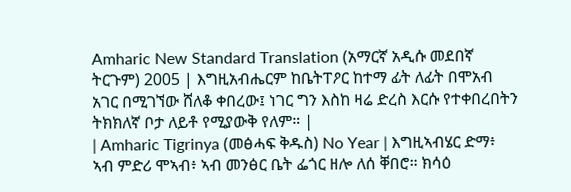Amharic New Standard Translation (አማርኛ አዲሱ መደበኛ ትርጉም) 2005 | እግዚአብሔርም ከቤትፐዖር ከተማ ፊት ለፊት በሞአብ አገር በሚገኘው ሸለቆ ቀበረው፤ ነገር ግን እስከ ዛሬ ድረስ እርሱ የተቀበረበትን ትክክለኛ ቦታ ለይቶ የሚያውቅ የለም። |
| Amharic Tigrinya (መፅሓፍ ቅዱስ) No Year | እግዚኣብሄር ድማ፥ ኣብ ምድሪ ሞኣብ፥ ኣብ መንፅር ቤት ፌጎር ዘሎ ለሰ ቐበሮ። ክሳዕ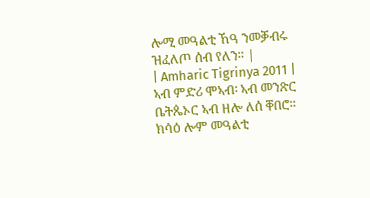ሎሚ መዓልቲ ኸዓ ንመቓብሩ ዝፈለጦ ሰብ የለን። |
| Amharic Tigrinya 2011 | ኣብ ምድሪ ሞኣብ፡ ኣብ መንጽር ቤትጴኦር ኣብ ዘሎ ለሰ ቐበሮ። ክሳዕ ሎም መዓልቲ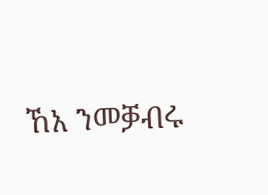ኸአ ንመቓብሩ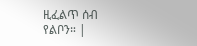ዚፈልጥ ሰብ የልቦን። |